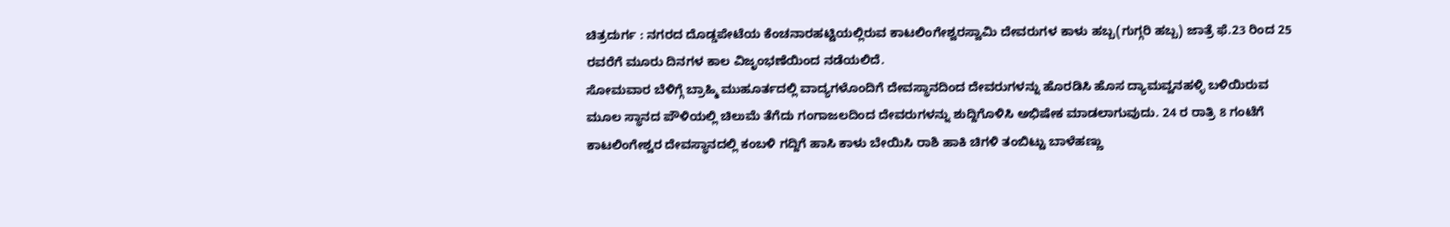ಚಿತ್ರದುರ್ಗ : ನಗರದ ದೊಡ್ಡಪೇಟೆಯ ಕೆಂಚನಾರಹಟ್ಟಿಯಲ್ಲಿರುವ ಕಾಟಲಿಂಗೇಶ್ವರಸ್ವಾಮಿ ದೇವರುಗಳ ಕಾಳು ಹಬ್ಬ(ಗುಗ್ಗರಿ ಹಬ್ಬ) ಜಾತ್ರೆ ಫೆ.23 ರಿಂದ 25 ರವರೆಗೆ ಮೂರು ದಿನಗಳ ಕಾಲ ವಿಜೃಂಭಣೆಯಿಂದ ನಡೆಯಲಿದೆ.
ಸೋಮವಾರ ಬೆಳಿಗ್ಗೆ ಬ್ರಾಹ್ಮಿ ಮುಹೂರ್ತದಲ್ಲಿ ವಾದ್ಯಗಳೊಂದಿಗೆ ದೇವಸ್ಥಾನದಿಂದ ದೇವರುಗಳನ್ನು ಹೊರಡಿಸಿ ಹೊಸ ದ್ಯಾಮವ್ವನಹಳ್ಳಿ ಬಳಿಯಿರುವ ಮೂಲ ಸ್ಥಾನದ ಪೌಳಿಯಲ್ಲಿ ಚಿಲುಮೆ ತೆಗೆದು ಗಂಗಾಜಲದಿಂದ ದೇವರುಗಳನ್ನು ಶುದ್ದಿಗೊಳಿಸಿ ಅಭಿಷೇಕ ಮಾಡಲಾಗುವುದು. 24 ರ ರಾತ್ರಿ 8 ಗಂಟೆಗೆ ಕಾಟಲಿಂಗೇಶ್ವರ ದೇವಸ್ಥಾನದಲ್ಲಿ ಕಂಬಳಿ ಗದ್ದಿಗೆ ಹಾಸಿ ಕಾಳು ಬೇಯಿಸಿ ರಾಶಿ ಹಾಕಿ ಚಿಗಳಿ ತಂಬಿಟ್ಟು ಬಾಳೆಹಣ್ಣು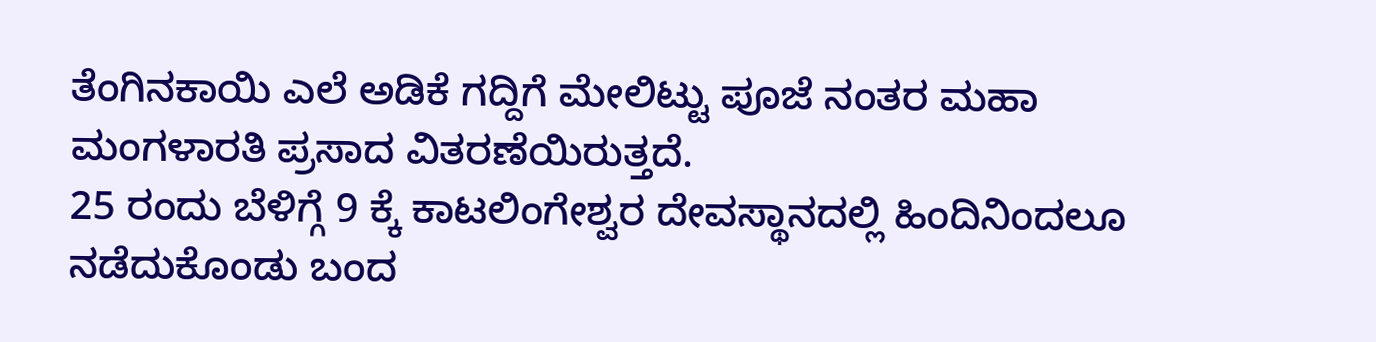ತೆಂಗಿನಕಾಯಿ ಎಲೆ ಅಡಿಕೆ ಗದ್ದಿಗೆ ಮೇಲಿಟ್ಟು ಪೂಜೆ ನಂತರ ಮಹಾ ಮಂಗಳಾರತಿ ಪ್ರಸಾದ ವಿತರಣೆಯಿರುತ್ತದೆ.
25 ರಂದು ಬೆಳಿಗ್ಗೆ 9 ಕ್ಕೆ ಕಾಟಲಿಂಗೇಶ್ವರ ದೇವಸ್ಥಾನದಲ್ಲಿ ಹಿಂದಿನಿಂದಲೂ ನಡೆದುಕೊಂಡು ಬಂದ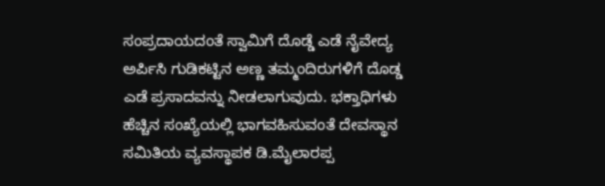ಸಂಪ್ರದಾಯದಂತೆ ಸ್ವಾಮಿಗೆ ದೊಡ್ಡೆ ಎಡೆ ನೈವೇದ್ಯ ಅರ್ಪಿಸಿ ಗುಡಿಕಟ್ಟಿನ ಅಣ್ಣ ತಮ್ಮಂದಿರುಗಳಿಗೆ ದೊಡ್ಡ ಎಡೆ ಪ್ರಸಾದವನ್ನು ನೀಡಲಾಗುವುದು. ಭಕ್ತಾಧಿಗಳು ಹೆಚ್ಚಿನ ಸಂಖ್ಯೆಯಲ್ಲಿ ಭಾಗವಹಿಸುವಂತೆ ದೇವಸ್ಥಾನ ಸಮಿತಿಯ ವ್ಯವಸ್ಥಾಪಕ ಡಿ.ಮೈಲಾರಪ್ಪ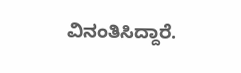ವಿನಂತಿಸಿದ್ದಾರೆ.